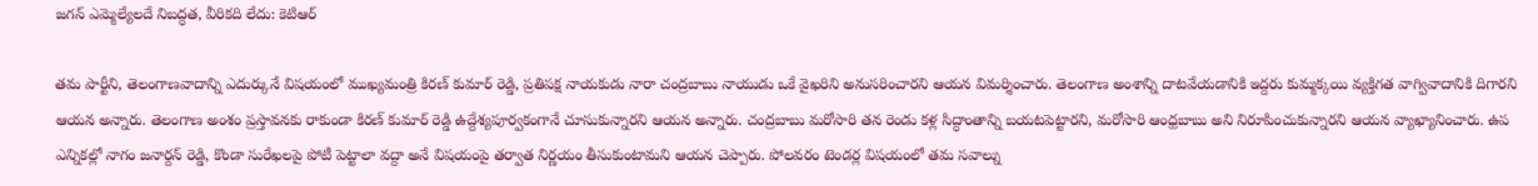జగన్ ఎమ్మెల్యేలదే నిబద్ధత, వీరికది లేదు: కెటిఆర్

తమ పార్టీని, తెలంగాణవాదాన్ని ఎదుర్కునే విషయంలో ముఖ్యమంత్రి కిరణ్ కుమార్ రెడ్డి, ప్రతిపక్ష నాయకుడు నారా చంద్రబాబు నాయుడు ఒకే వైఖరిని అనుసరించారని ఆయన విమర్శించారు. తెలంగాణ అంశాన్ని దాటవేయడానికి ఇద్దరు కుమ్మక్కయి వ్యక్తిగత వాగ్వివాదానికి దిగారని ఆయన అన్నారు. తెలంగాణ అంశం ప్రస్తావనకు రాకుండా కిరణ్ కుమార్ రెడ్డి ఉద్దేశ్యపూర్వకంగానే చూసుకున్నారని ఆయన అన్నారు. చంద్రబాబు మరోసారి తన రెండు కళ్ల సిద్ధాంతాన్ని బయటపెట్టారని, మరోసారి ఆంధ్రబాబు అని నిరూపించుకున్నారని ఆయన వ్యాఖ్యానించారు. ఉప ఎన్నికల్లో నాగం జనార్దన్ రెడ్డి, కొండా సురేఖలపై పోటీ పెట్టాలా వద్దా అనే విషయంపై తర్వాత నిర్ణయం తీసుకుంటామని ఆయన చెప్పారు. పోలవరం టెండర్ల విషయంలో తమ సవాల్ను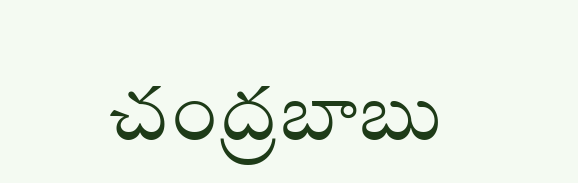చంద్రబాబు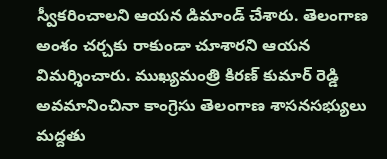స్వీకరించాలని ఆయన డిమాండ్ చేశారు. తెలంగాణ అంశం చర్చకు రాకుండా చూశారని ఆయన విమర్శించారు. ముఖ్యమంత్రి కిరణ్ కుమార్ రెడ్డి అవమానించినా కాంగ్రెసు తెలంగాణ శాసనసభ్యులు మద్దతు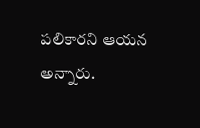పలికారని ఆయన అన్నారు.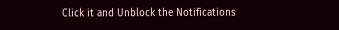Click it and Unblock the Notifications